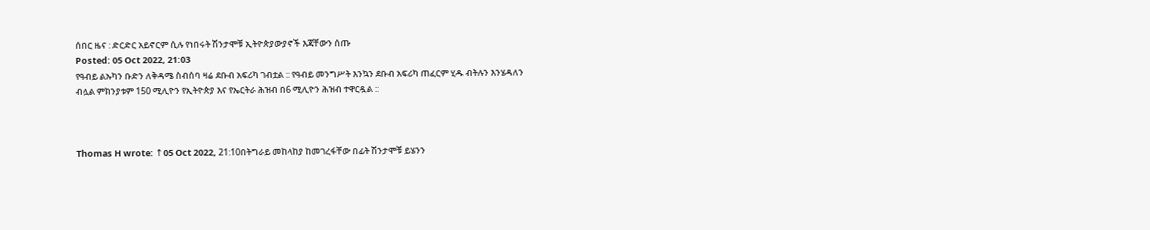ሰበር ዜና : ድርድር አይኖርም ሲሉ የነበሩት ሽንታሞቹ ኢትዮጵያውያኖች እጃቸውን ሰጡ
Posted: 05 Oct 2022, 21:03
የዓብይ ልኡካን ቡድን ለቅዳሜ ስብሰባ ዛሬ ደቡብ አፍሪካ ገብቷል :: የዓብይ መንግሥት እንኳን ደቡብ አፍሪካ ጠፈርም ሂዱ ብትሉን እንሄዳለን ብሏል ምክንያቱም 150 ሚሊዮን የኢትዮጵያ እና የኤርትራ ሕዝብ በ6 ሚሊዮን ሕዝብ ተዋርዷል ::



Thomas H wrote: ↑05 Oct 2022, 21:10በትግራይ መከላከያ ከመገረፋቸው በፊት ሽንታሞቹ ይሄንን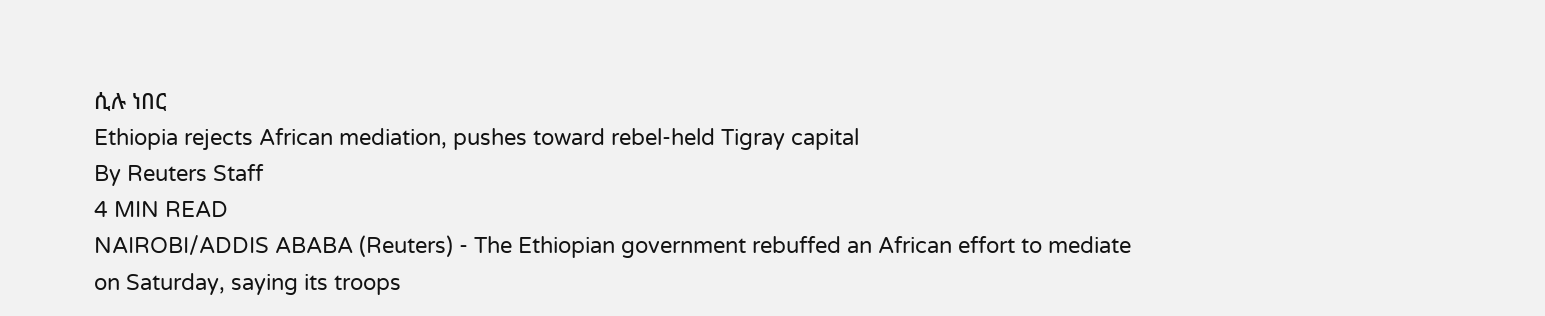ሲሉ ነበር
Ethiopia rejects African mediation, pushes toward rebel-held Tigray capital
By Reuters Staff
4 MIN READ
NAIROBI/ADDIS ABABA (Reuters) - The Ethiopian government rebuffed an African effort to mediate on Saturday, saying its troops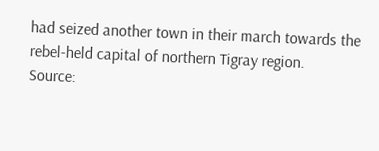had seized another town in their march towards the rebel-held capital of northern Tigray region.
Source: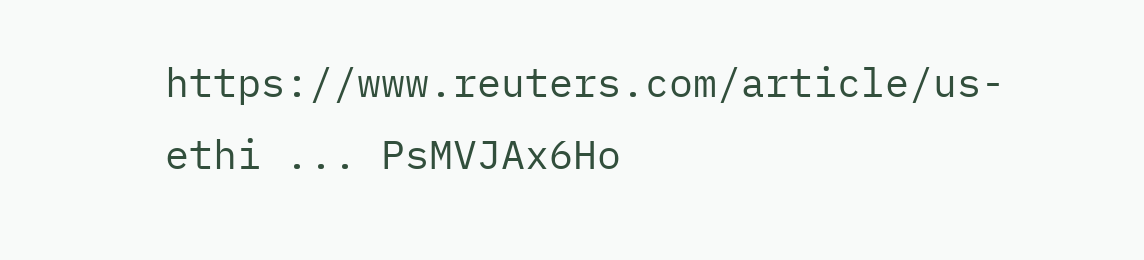https://www.reuters.com/article/us-ethi ... PsMVJAx6Ho